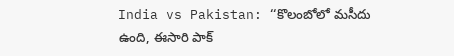India vs Pakistan: ‘‘కొలంబోలో మసీదు ఉంది, ఈసారి పాక్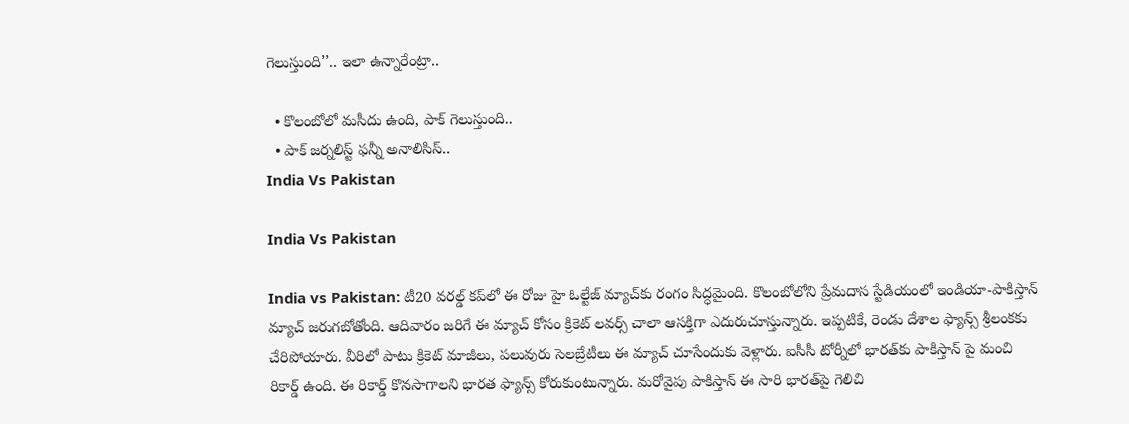గెలుస్తుంది’’.. ఇలా ఉన్నారేంట్రా..

  • కొలంబోలో మసీదు ఉంది, పాక్ గెలుస్తుంది..
  • పాక్ జర్నలిస్ట్ ఫన్నీ అనాలిసిస్..
India Vs Pakistan

India Vs Pakistan

India vs Pakistan: టీ20 వరల్డ్ కప్‌లో ఈ రోజు హై ఓల్టేజ్ మ్యాచ్‌కు రంగం సిద్ధమైంది. కొలంబోలోని ప్రేమదాస స్టేడియంలో ఇండియా-పాకిస్తాన్ మ్యాచ్ జరుగబోతోంది. ఆదివారం జరిగే ఈ మ్యాచ్‌ కోసం క్రికెట్ లవర్స్ చాలా ఆసక్తిగా ఎదురుచూస్తున్నారు. ఇప్పటికే, రెండు దేశాల ఫ్యాన్స్ శ్రీలంకకు చేరిపోయారు. వీరిలో పాటు క్రికెట్ మాజీలు, పలువురు సెలబ్రేటీలు ఈ మ్యాచ్ చూసేందుకు వెళ్లారు. ఐసీసీ టోర్నీలో భారత్‌కు పాకిస్తాన్ పై మంచి రికార్డ్ ఉంది. ఈ రికార్డ్ కొనసాగాలని భారత ఫ్యాన్స్ కోరుకుంటున్నారు. మరోవైపు పాకిస్తాన్ ఈ సారి భారత్‌పై గెలిచి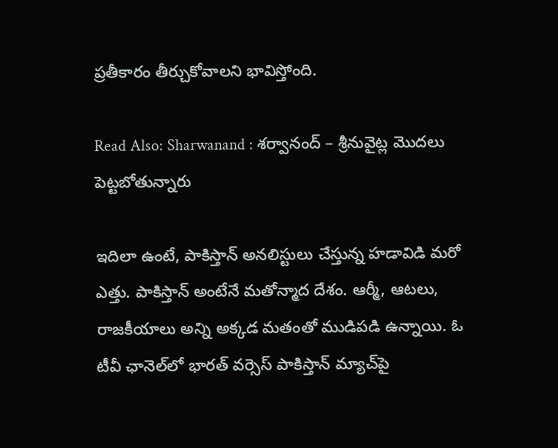ప్రతీకారం తీర్చుకోవాలని భావిస్తోంది.

Read Also: Sharwanand : శర్వానంద్ – శ్రీనువైట్ల మొదలు పెట్టబోతున్నారు

ఇదిలా ఉంటే, పాకిస్తాన్ అనలిస్టులు చేస్తున్న హడావిడి మరో ఎత్తు. పాకిస్తాన్ అంటేనే మతోన్మాద దేశం. ఆర్మీ, ఆటలు, రాజకీయాలు అన్ని అక్కడ మతంతో ముడిపడి ఉన్నాయి. ఓ టీవీ ఛానెల్‌లో భారత్ వర్సెస్ పాకిస్తాన్ మ్యాచ్‌పై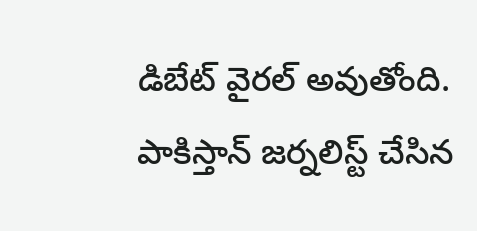డిబేట్ వైరల్ అవుతోంది. పాకిస్తాన్ జర్నలిస్ట్ చేసిన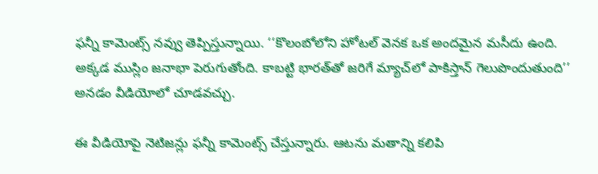ఫన్నీ కామెంట్స్ నవ్వు తెప్పిస్తున్నాయి. ‘‘కొలంబోలోని హోటల్ వెనక ఒక అందమైన మసీదు ఉంది. అక్కడ ముస్లిం జనాభా పెరుగుతోంది. కాబట్టి భారత్‌తో జరిగే మ్యాచ్‌లో పాకిస్తాన్ గెలుపొందుతుంది’’ అనడం వీడియోలో చూడవచ్చు.

ఈ వీడియోపై నెటిజన్లు ఫన్నీ కామెంట్స్ చేస్తున్నారు. ఆటను మతాన్ని కలిపి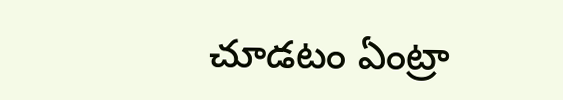చూడటం ఏంట్రా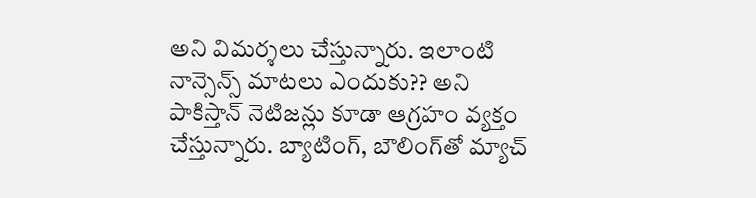అని విమర్శలు చేస్తున్నారు. ఇలాంటి నాన్సెన్స్ మాటలు ఎందుకు?? అని పాకిస్తాన్ నెటిజన్లు కూడా ఆగ్రహం వ్యక్తం చేస్తున్నారు. బ్యాటింగ్, బౌలింగ్‌తో మ్యాచ్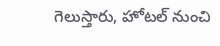గెలుస్తారు, హోటల్ నుంచి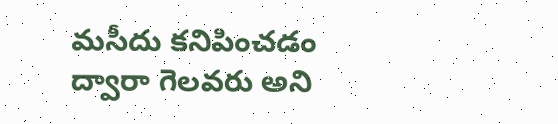మసీదు కనిపించడం ద్వారా గెలవరు అని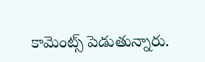కామెంట్స్ పెడుతున్నారు.